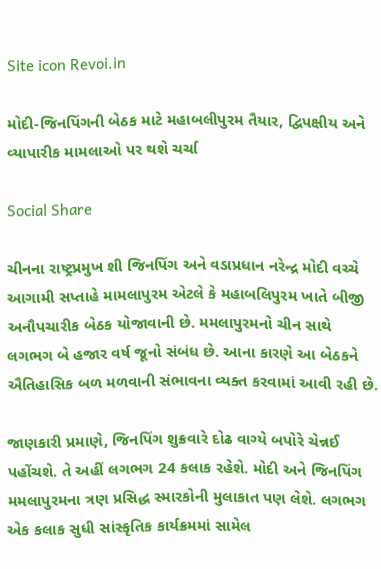Site icon Revoi.in

મોદી-જિનપિંગની બેઠક માટે મહાબલીપુરમ તૈયાર, દ્વિપક્ષીય અને વ્યાપારીક મામલાઓ પર થશે ચર્ચા

Social Share

ચીનના રાષ્ટ્રપ્રમુખ શી જિનપિંગ અને વડાપ્રધાન નરેન્દ્ર મોદી વચ્ચે આગામી સપ્તાહે મામલાપુરમ એટલે કે મહાબલિપુરમ ખાતે બીજી અનૌપચારીક બેઠક યોજાવાની છે. મમલાપુરમનો ચીન સાથે લગભગ બે હજાર વર્ષ જૂનો સંબંધ છે. આના કારણે આ બેઠકને ઐતિહાસિક બળ મળવાની સંભાવના વ્યક્ત કરવામાં આવી રહી છે.

જાણકારી પ્રમાણે, જિનપિંગ શુક્રવારે દોઢ વાગ્યે બપોરે ચેન્નઈ પહોંચશે. તે અહીં લગભગ 24 કલાક રહેશે. મોદી અને જિનપિંગ મમલાપુરમના ત્રણ પ્રસિદ્ધ સ્મારકોની મુલાકાત પણ લેશે. લગભગ એક કલાક સુધી સાંસ્કૃતિક કાર્યક્રમમાં સામેલ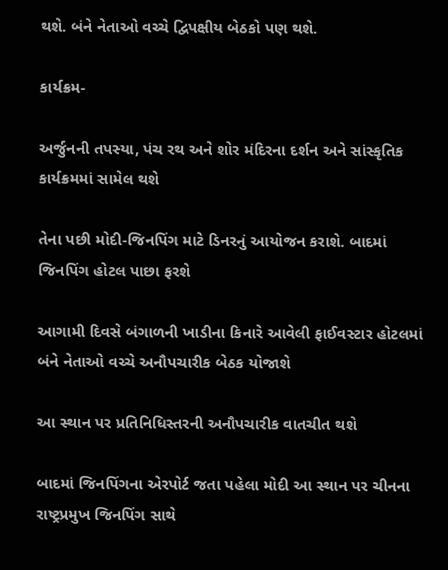થશે. બંને નેતાઓ વચ્ચે દ્વિપક્ષીય બેઠકો પણ થશે.

કાર્યક્રમ-

અર્જુનની તપસ્યા, પંચ રથ અને શોર મંદિરના દર્શન અને સાંસ્કૃતિક કાર્યક્રમમાં સામેલ થશે

તેના પછી મોદી-જિનપિંગ માટે ડિનરનું આયોજન કરાશે. બાદમાં જિનપિંગ હોટલ પાછા ફરશે

આગામી દિવસે બંગાળની ખાડીના કિનારે આવેલી ફાઈવસ્ટાર હોટલમાં બંને નેતાઓ વચ્ચે અનૌપચારીક બેઠક યોજાશે

આ સ્થાન પર પ્રતિનિધિસ્તરની અનૌપચારીક વાતચીત થશે

બાદમાં જિનપિંગના એરપોર્ટ જતા પહેલા મોદી આ સ્થાન પર ચીનના રાષ્ટ્રપ્રમુખ જિનપિંગ સાથે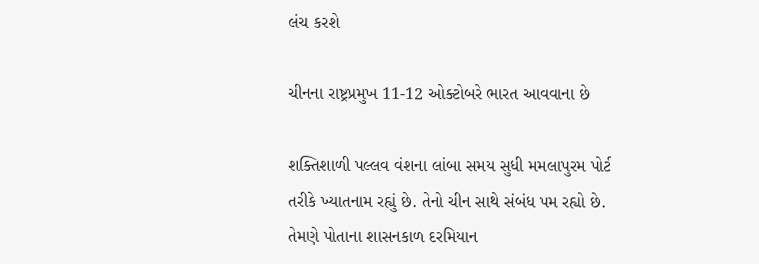લંચ કરશે

ચીનના રાષ્ટ્રપ્રમુખ 11-12 ઓક્ટોબરે ભારત આવવાના છે

શક્તિશાળી પલ્લવ વંશના લાંબા સમય સુધી મમલાપુરમ પોર્ટ તરીકે ખ્યાતનામ રહ્યું છે. તેનો ચીન સાથે સંબંધ પમ રહ્યો છે. તેમણે પોતાના શાસનકાળ દરમિયાન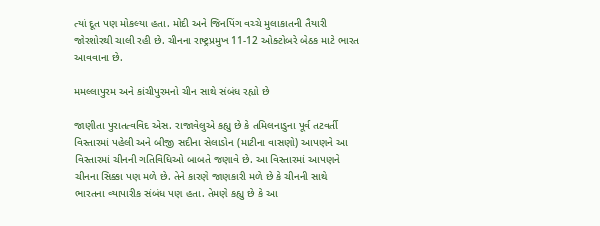ત્યાં દૂત પણ મોકલ્યા હતા. મોદી અને જિનપિંગ વચ્ચે મુલાકાતની તૈયારી જોરશોરથી ચાલી રહી છે. ચીનના રાષ્ટ્રપ્રમુખ 11-12 ઓક્ટોબરે બેઠક માટે ભારત આવવાના છે.

મમલ્લાપુરમ અને કાંચીપુરમનો ચીન સાથે સંબંધ રહ્યો છે

જાણીતા પુરાતત્વવિદ એસ. રાજાવેલુએ કહ્યુ છે કે તમિલનાડુના પૂર્વ તટવર્તી વિસ્તારમાં પહેલી અને બીજી સદીના સેલાડોન (માટીના વાસણો) આપણને આ વિસ્તારમાં ચીનની ગતિવિધિઓ બાબતે જણાવે છે. આ વિસ્તારમાં આપણને ચીનના સિક્કા પણ મળે છે. તેને કારણે જાણકારી મળે છે કે ચીનની સાથે ભારતના વ્યાપારીક સંબંધ પણ હતા. તેમણે કહ્યુ છે કે આ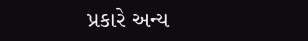પ્રકારે અન્ય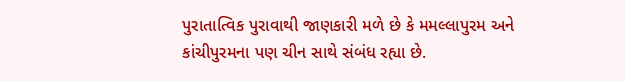પુરાતાત્વિક પુરાવાથી જાણકારી મળે છે કે મમલ્લાપુરમ અને કાંચીપુરમના પણ ચીન સાથે સંબંધ રહ્યા છે.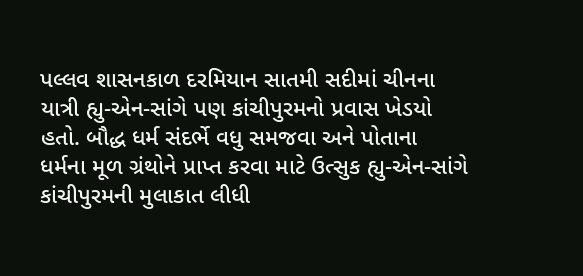પલ્લવ શાસનકાળ દરમિયાન સાતમી સદીમાં ચીનના યાત્રી હ્યુ-એન-સાંગે પણ કાંચીપુરમનો પ્રવાસ ખેડયો હતો. બૌદ્ધ ધર્મ સંદર્ભે વધુ સમજવા અને પોતાના ધર્મના મૂળ ગ્રંથોને પ્રાપ્ત કરવા માટે ઉત્સુક હ્યુ-એન-સાંગે કાંચીપુરમની મુલાકાત લીધી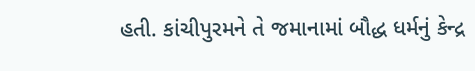હતી. કાંચીપુરમને તે જમાનામાં બૌદ્ધ ધર્મનું કેન્દ્ર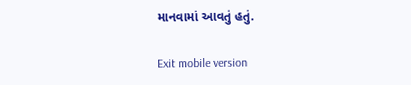માનવામાં આવતું હતું.

Exit mobile version